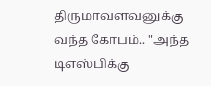திருமாவளவனுக்கு வந்த கோபம்.. "அந்த டிஎஸ்பிக்கு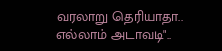வரலாறு தெரியாதா.. எல்லாம் அடாவடி"..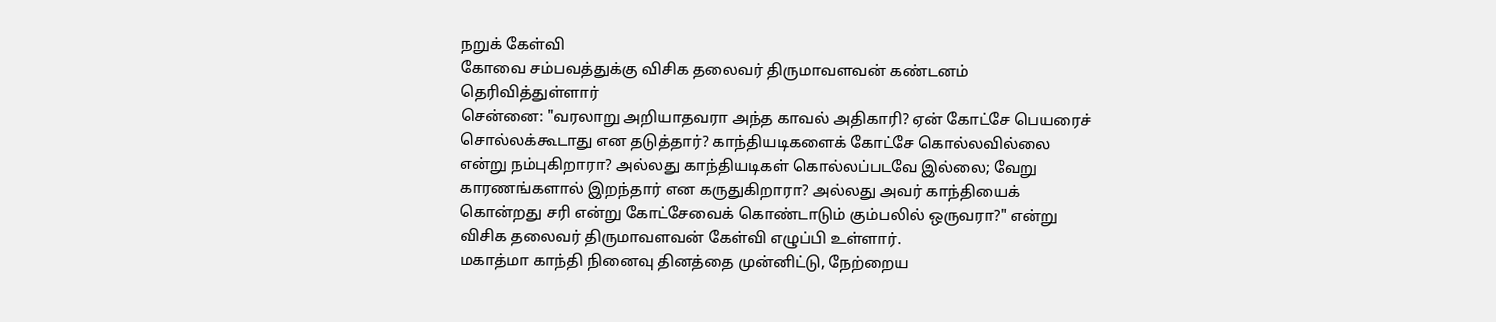நறுக் கேள்வி
கோவை சம்பவத்துக்கு விசிக தலைவர் திருமாவளவன் கண்டனம் தெரிவித்துள்ளார்
சென்னை: "வரலாறு அறியாதவரா அந்த காவல் அதிகாரி? ஏன் கோட்சே பெயரைச் சொல்லக்கூடாது என தடுத்தார்? காந்தியடிகளைக் கோட்சே கொல்லவில்லை என்று நம்புகிறாரா? அல்லது காந்தியடிகள் கொல்லப்படவே இல்லை; வேறு காரணங்களால் இறந்தார் என கருதுகிறாரா? அல்லது அவர் காந்தியைக் கொன்றது சரி என்று கோட்சேவைக் கொண்டாடும் கும்பலில் ஒருவரா?" என்று விசிக தலைவர் திருமாவளவன் கேள்வி எழுப்பி உள்ளார்.
மகாத்மா காந்தி நினைவு தினத்தை முன்னிட்டு, நேற்றைய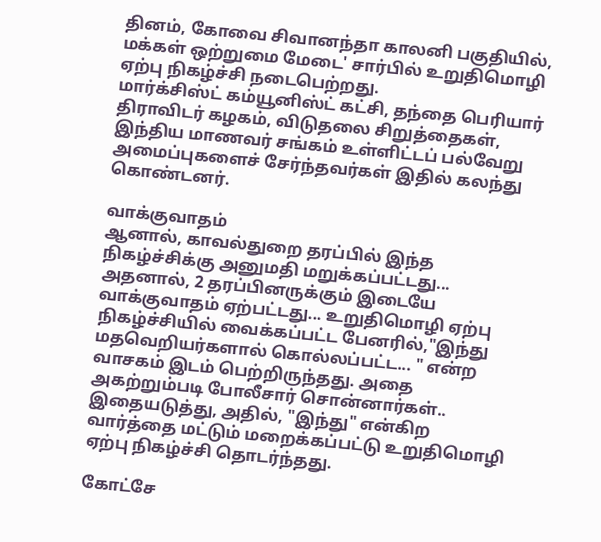தினம், கோவை சிவானந்தா காலனி பகுதியில், மக்கள் ஒற்றுமை மேடை' சார்பில் உறுதிமொழி ஏற்பு நிகழ்ச்சி நடைபெற்றது.
மார்க்சிஸ்ட் கம்யூனிஸ்ட் கட்சி, தந்தை பெரியார் திராவிடர் கழகம், விடுதலை சிறுத்தைகள், இந்திய மாணவர் சங்கம் உள்ளிட்டப் பல்வேறு அமைப்புகளைச் சேர்ந்தவர்கள் இதில் கலந்து கொண்டனர்.

வாக்குவாதம்
ஆனால், காவல்துறை தரப்பில் இந்த நிகழ்ச்சிக்கு அனுமதி மறுக்கப்பட்டது... அதனால், 2 தரப்பினருக்கும் இடையே வாக்குவாதம் ஏற்பட்டது... உறுதிமொழி ஏற்பு நிகழ்ச்சியில் வைக்கப்பட்ட பேனரில்,"இந்து மதவெறியர்களால் கொல்லப்பட்ட... " என்ற வாசகம் இடம் பெற்றிருந்தது. அதை அகற்றும்படி போலீசார் சொன்னார்கள்.. இதையடுத்து, அதில், "இந்து" என்கிற வார்த்தை மட்டும் மறைக்கப்பட்டு உறுதிமொழி ஏற்பு நிகழ்ச்சி தொடர்ந்தது.

கோட்சே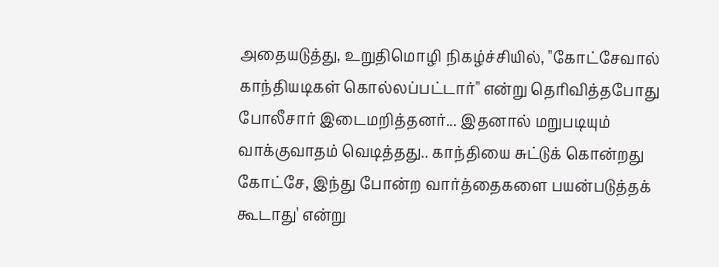அதையடுத்து, உறுதிமொழி நிகழ்ச்சியில், "கோட்சேவால் காந்தியடிகள் கொல்லப்பட்டார்" என்று தெரிவித்தபோது போலீசார் இடைமறித்தனர்... இதனால் மறுபடியும் வாக்குவாதம் வெடித்தது.. காந்தியை சுட்டுக் கொன்றது கோட்சே, இந்து போன்ற வார்த்தைகளை பயன்படுத்தக் கூடாது' என்று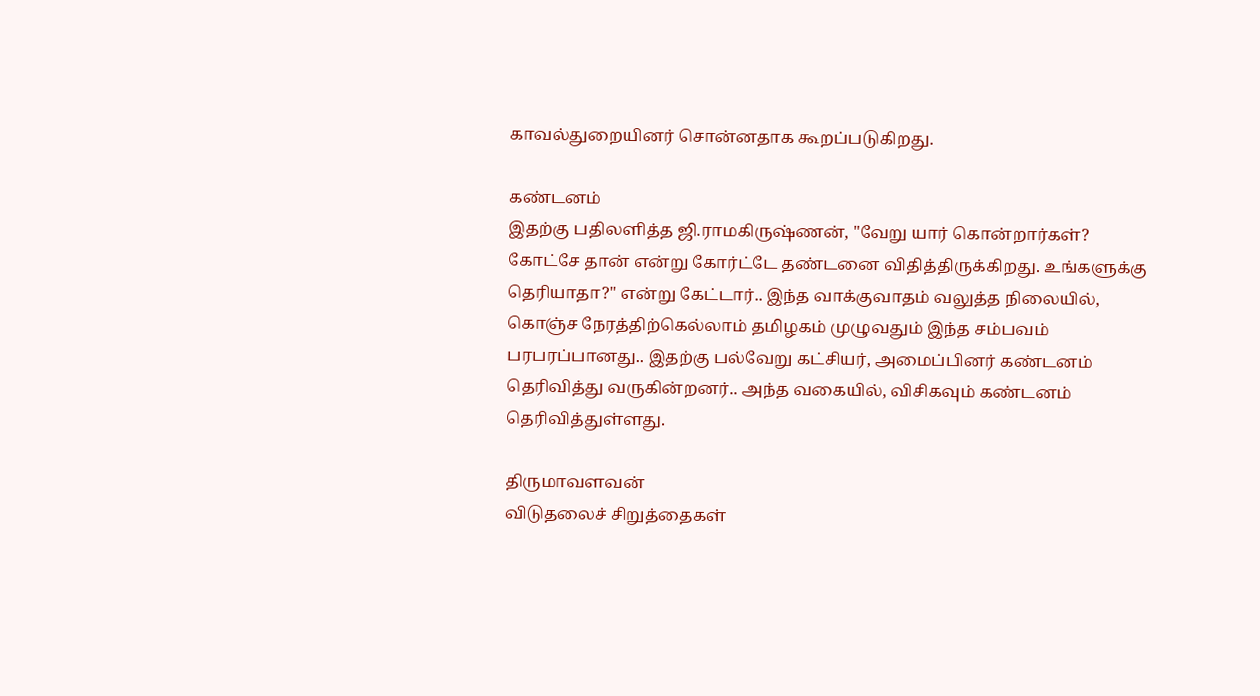காவல்துறையினர் சொன்னதாக கூறப்படுகிறது.

கண்டனம்
இதற்கு பதிலளித்த ஜி.ராமகிருஷ்ணன், "வேறு யார் கொன்றார்கள்? கோட்சே தான் என்று கோர்ட்டே தண்டனை விதித்திருக்கிறது. உங்களுக்கு தெரியாதா?" என்று கேட்டார்.. இந்த வாக்குவாதம் வலுத்த நிலையில், கொஞ்ச நேரத்திற்கெல்லாம் தமிழகம் முழுவதும் இந்த சம்பவம் பரபரப்பானது.. இதற்கு பல்வேறு கட்சியர், அமைப்பினர் கண்டனம் தெரிவித்து வருகின்றனர்.. அந்த வகையில், விசிகவும் கண்டனம் தெரிவித்துள்ளது.

திருமாவளவன்
விடுதலைச் சிறுத்தைகள்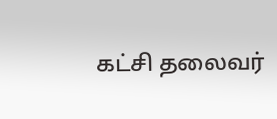கட்சி தலைவர்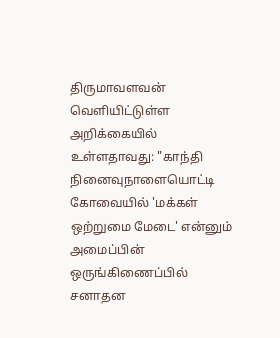திருமாவளவன் வெளியிட்டுள்ள அறிக்கையில் உள்ளதாவது: "காந்தி நினைவுநாளையொட்டி கோவையில் 'மக்கள் ஒற்றுமை மேடை' என்னும் அமைப்பின் ஒருங்கிணைப்பில் சனாதன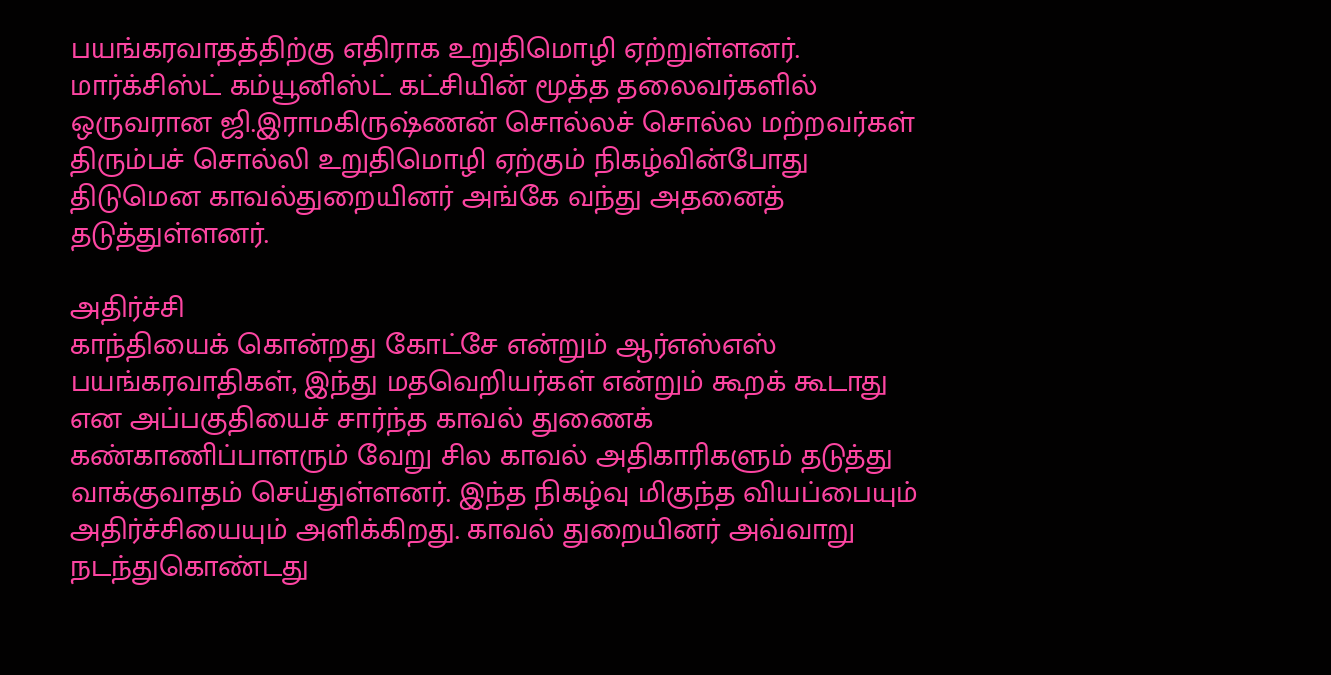பயங்கரவாதத்திற்கு எதிராக உறுதிமொழி ஏற்றுள்ளனர். மார்க்சிஸ்ட் கம்யூனிஸ்ட் கட்சியின் மூத்த தலைவர்களில் ஒருவரான ஜி.இராமகிருஷ்ணன் சொல்லச் சொல்ல மற்றவர்கள் திரும்பச் சொல்லி உறுதிமொழி ஏற்கும் நிகழ்வின்போது திடுமென காவல்துறையினர் அங்கே வந்து அதனைத் தடுத்துள்ளனர்.

அதிர்ச்சி
காந்தியைக் கொன்றது கோட்சே என்றும் ஆர்எஸ்எஸ் பயங்கரவாதிகள், இந்து மதவெறியர்கள் என்றும் கூறக் கூடாது என அப்பகுதியைச் சார்ந்த காவல் துணைக் கண்காணிப்பாளரும் வேறு சில காவல் அதிகாரிகளும் தடுத்து வாக்குவாதம் செய்துள்ளனர். இந்த நிகழ்வு மிகுந்த வியப்பையும் அதிர்ச்சியையும் அளிக்கிறது. காவல் துறையினர் அவ்வாறு நடந்துகொண்டது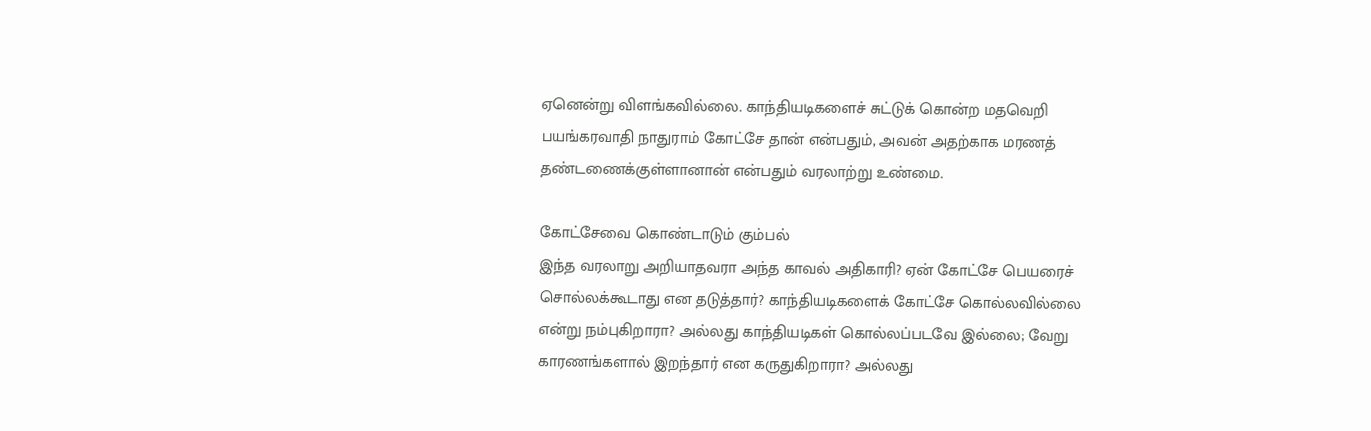ஏனென்று விளங்கவில்லை. காந்தியடிகளைச் சுட்டுக் கொன்ற மதவெறி பயங்கரவாதி நாதுராம் கோட்சே தான் என்பதும், அவன் அதற்காக மரணத் தண்டணைக்குள்ளானான் என்பதும் வரலாற்று உண்மை.

கோட்சேவை கொண்டாடும் கும்பல்
இந்த வரலாறு அறியாதவரா அந்த காவல் அதிகாரி? ஏன் கோட்சே பெயரைச் சொல்லக்கூடாது என தடுத்தார்? காந்தியடிகளைக் கோட்சே கொல்லவில்லை என்று நம்புகிறாரா? அல்லது காந்தியடிகள் கொல்லப்படவே இல்லை; வேறு காரணங்களால் இறந்தார் என கருதுகிறாரா? அல்லது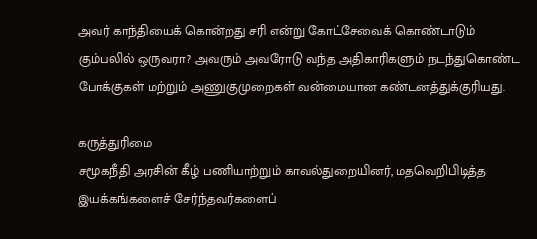அவர் காந்தியைக் கொன்றது சரி என்று கோட்சேவைக் கொண்டாடும் கும்பலில் ஒருவரா? அவரும் அவரோடு வந்த அதிகாரிகளும் நடந்துகொண்ட போக்குகள் மற்றும் அணுகுமுறைகள் வன்மையான கண்டனத்துக்குரியது.

கருத்துரிமை
சமூகநீதி அரசின் கீழ் பணியாற்றும் காவல்துறையினர், மதவெறிபிடித்த இயக்கங்களைச் சேர்ந்தவர்களைப்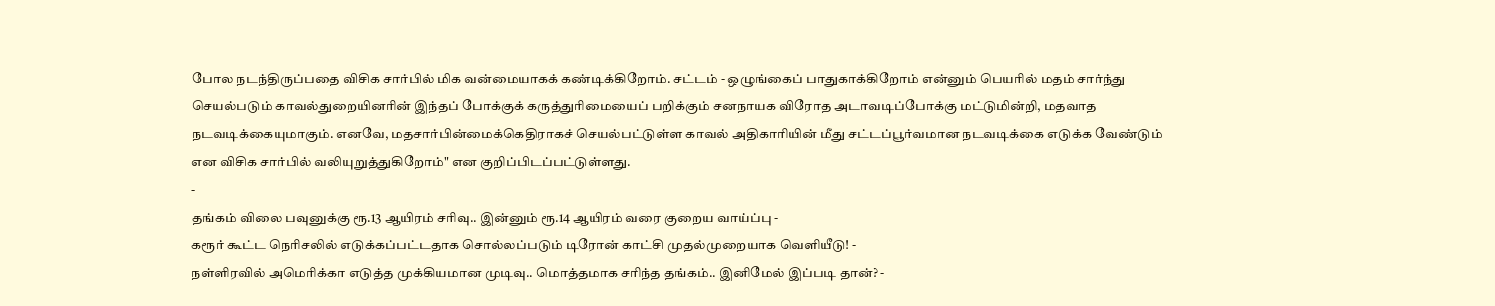போல நடந்திருப்பதை விசிக சார்பில் மிக வன்மையாகக் கண்டிக்கிறோம். சட்டம் - ஒழுங்கைப் பாதுகாக்கிறோம் என்னும் பெயரில் மதம் சார்ந்து செயல்படும் காவல்துறையினரின் இந்தப் போக்குக் கருத்துரிமையைப் பறிக்கும் சனநாயக விரோத அடாவடிப்போக்கு மட்டுமின்றி, மதவாத நடவடிக்கையுமாகும். எனவே, மதசார்பின்மைக்கெதிராகச் செயல்பட்டுள்ள காவல் அதிகாரியின் மீது சட்டப்பூர்வமான நடவடிக்கை எடுக்க வேண்டும் என விசிக சார்பில் வலியுறுத்துகிறோம்" என குறிப்பிடப்பட்டுள்ளது.
-
தங்கம் விலை பவுனுக்கு ரூ.13 ஆயிரம் சரிவு.. இன்னும் ரூ.14 ஆயிரம் வரை குறைய வாய்ப்பு -
கரூர் கூட்ட நெரிசலில் எடுக்கப்பட்டதாக சொல்லப்படும் டிரோன் காட்சி முதல்முறையாக வெளியீடு! -
நள்ளிரவில் அமெரிக்கா எடுத்த முக்கியமான முடிவு.. மொத்தமாக சரிந்த தங்கம்.. இனிமேல் இப்படி தான்? -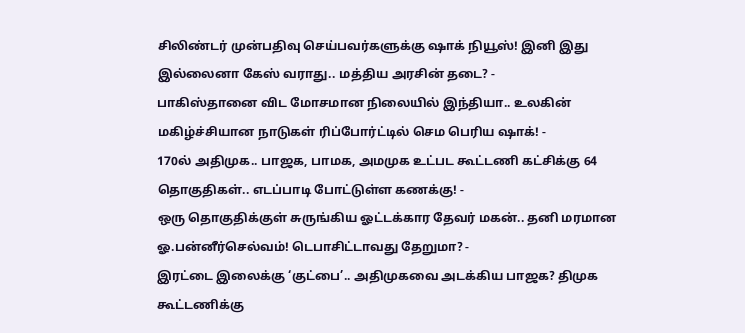சிலிண்டர் முன்பதிவு செய்பவர்களுக்கு ஷாக் நியூஸ்! இனி இது இல்லைனா கேஸ் வராது.. மத்திய அரசின் தடை? -
பாகிஸ்தானை விட மோசமான நிலையில் இந்தியா.. உலகின் மகிழ்ச்சியான நாடுகள் ரிப்போர்ட்டில் செம பெரிய ஷாக்! -
170ல் அதிமுக.. பாஜக, பாமக, அமமுக உட்பட கூட்டணி கட்சிக்கு 64 தொகுதிகள்.. எடப்பாடி போட்டுள்ள கணக்கு! -
ஒரு தொகுதிக்குள் சுருங்கிய ஓட்டக்கார தேவர் மகன்.. தனி மரமான ஓ.பன்னீர்செல்வம்! டெபாசிட்டாவது தேறுமா? -
இரட்டை இலைக்கு ‘குட்பை’.. அதிமுகவை அடக்கிய பாஜக? திமுக கூட்டணிக்கு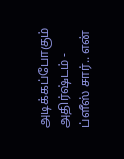அடிக்கப்போகும் அதிர்ஷ்டம் -
ப்ளீஸ் சார்.. என்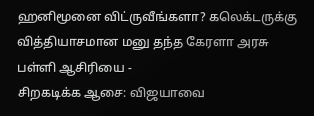ஹனிமூனை விட்ருவீங்களா? கலெக்டருக்கு வித்தியாசமான மனு தந்த கேரளா அரசு பள்ளி ஆசிரியை -
சிறகடிக்க ஆசை: விஜயாவை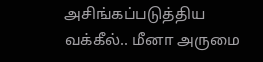அசிங்கப்படுத்திய வக்கீல்.. மீனா அருமை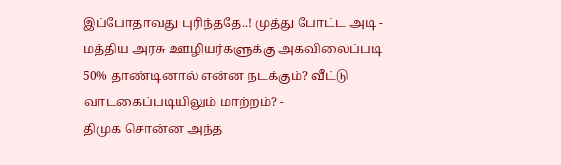இப்போதாவது புரிந்ததே..! முத்து போட்ட அடி -
மத்திய அரசு ஊழியர்களுக்கு அகவிலைப்படி 50% தாண்டினால் என்ன நடக்கும்? வீட்டு வாடகைப்படியிலும் மாற்றம்? -
திமுக சொன்ன அந்த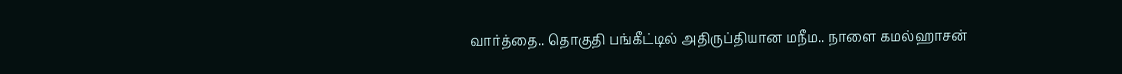வார்த்தை.. தொகுதி பங்கீட்டில் அதிருப்தியான மநீம.. நாளை கமல்ஹாசன்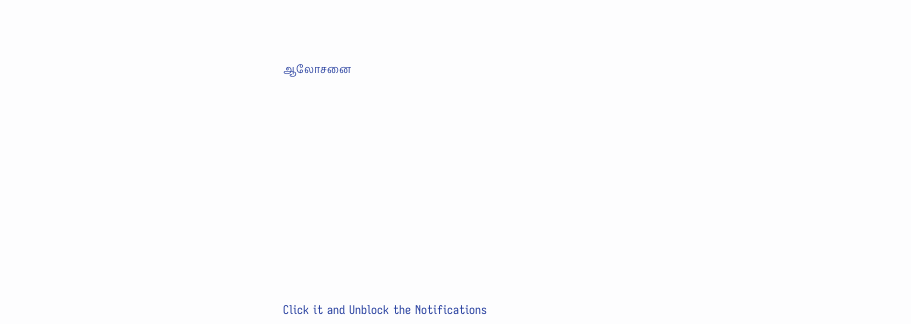ஆலோசனை












Click it and Unblock the Notifications